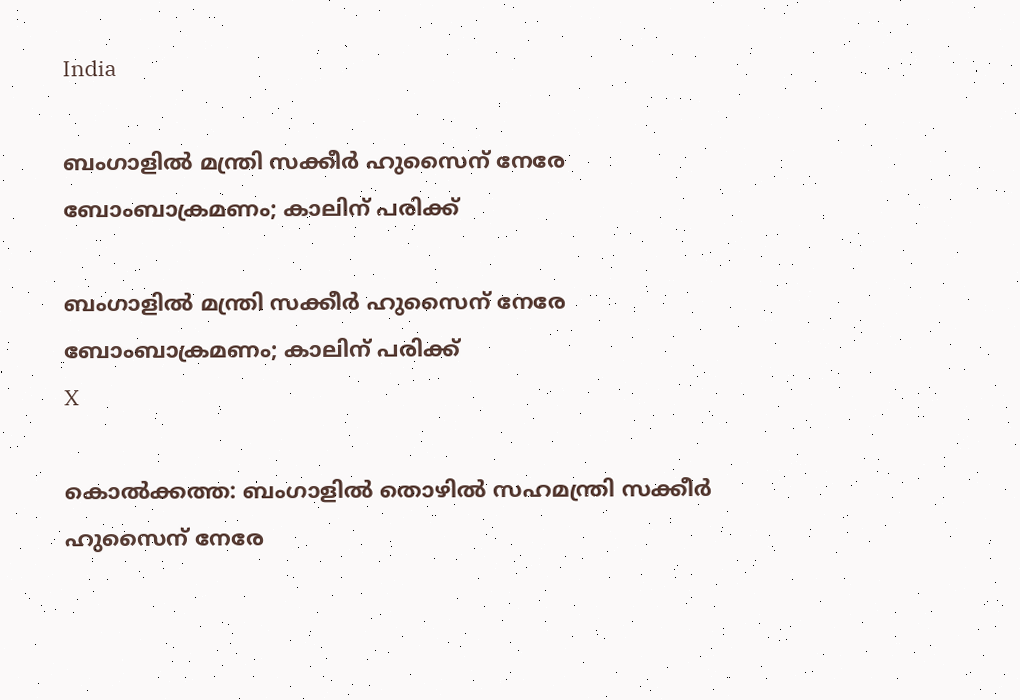India

ബംഗാളില്‍ മന്ത്രി സക്കീര്‍ ഹുസൈന് നേരേ ബോംബാക്രമണം; കാലിന് പരിക്ക്

ബംഗാളില്‍ മന്ത്രി സക്കീര്‍ ഹുസൈന് നേരേ ബോംബാക്രമണം; കാലിന് പരിക്ക്
X

കൊല്‍ക്കത്ത: ബംഗാളില്‍ തൊഴില്‍ സഹമന്ത്രി സക്കീര്‍ ഹുസൈന് നേരേ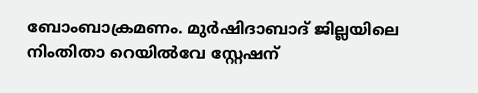ബോംബാക്രമണം. മുര്‍ഷിദാബാദ് ജില്ലയിലെ നിംതിതാ റെയില്‍വേ സ്റ്റേഷന്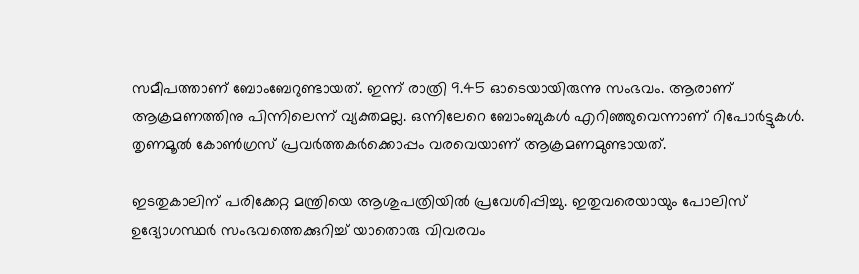സമീപത്താണ് ബോംബേറുണ്ടായത്. ഇന്ന് രാത്രി 9.45 ഓടെയായിരുന്നു സംഭവം. ആരാണ് ആക്രമണത്തിനു പിന്നിലെന്ന് വ്യക്തമല്ല. ഒന്നിലേറെ ബോംബുകള്‍ എറിഞ്ഞുവെന്നാണ് റിപോര്‍ട്ടുകള്‍. തൃണമൂല്‍ കോണ്‍ഗ്രസ് പ്രവര്‍ത്തകര്‍ക്കൊപ്പം വരവെയാണ് ആക്രമണമുണ്ടായത്.

ഇടതുകാലിന് പരിക്കേറ്റ മന്ത്രിയെ ആശുപത്രിയില്‍ പ്രവേശിപ്പിച്ചു. ഇതുവരെയായും പോലിസ് ഉദ്യോഗസ്ഥര്‍ സംഭവത്തെക്കുറിച്ച് യാതൊരു വിവരവം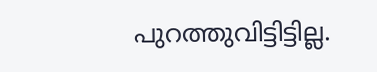പുറത്തുവിട്ടിട്ടില്ല.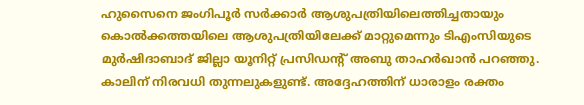ഹുസൈനെ ജംഗിപൂര്‍ സര്‍ക്കാര്‍ ആശുപത്രിയിലെത്തിച്ചതായും കൊല്‍ക്കത്തയിലെ ആശുപത്രിയിലേക്ക് മാറ്റുമെന്നും ടിഎംസിയുടെ മുര്‍ഷിദാബാദ് ജില്ലാ യൂനിറ്റ് പ്രസിഡന്റ് അബു താഹര്‍ഖാന്‍ പറഞ്ഞു. കാലിന് നിരവധി തുന്നലുകളുണ്ട്. അദ്ദേഹത്തിന് ധാരാളം രക്തം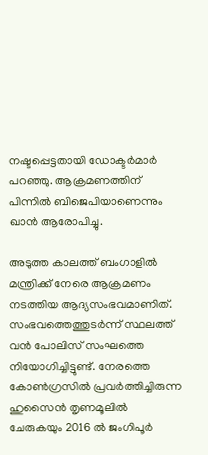നഷ്ടപ്പെട്ടതായി ഡോക്ടര്‍മാര്‍ പറഞ്ഞു. ആക്രമണത്തിന് പിന്നില്‍ ബിജെപിയാണെന്നും ഖാന്‍ ആരോപിച്ചു.

അടുത്ത കാലത്ത് ബംഗാളില്‍ മന്ത്രിക്ക് നേരെ ആക്രമണം നടത്തിയ ആദ്യസംഭവമാണിത്. സംഭവത്തെത്തുടര്‍ന്ന് സ്ഥലത്ത് വന്‍ പോലിസ് സംഘത്തെ നിയോഗിച്ചിട്ടുണ്ട്. നേരത്തെ കോണ്‍ഗ്രസില്‍ പ്രവര്‍ത്തിച്ചിരുന്ന ഹുസൈന്‍ തൃണമൂലില്‍ ചേരുകയും 2016 ല്‍ ജംഗിപൂര്‍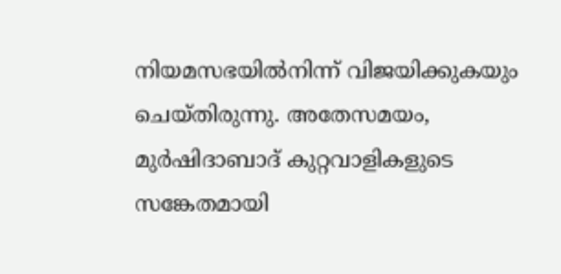നിയമസഭയില്‍നിന്ന് വിജയിക്കുകയും ചെയ്തിരുന്നു. അതേസമയം, മുര്‍ഷിദാബാദ് കുറ്റവാളികളുടെ സങ്കേതമായി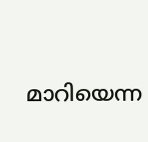മാറിയെന്ന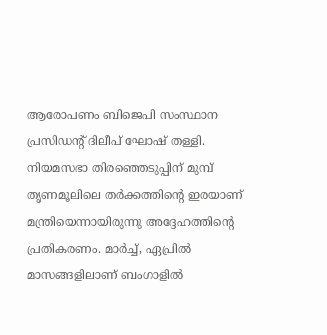ആരോപണം ബിജെപി സംസ്ഥാന പ്രസിഡന്റ് ദിലീപ് ഘോഷ് തള്ളി. നിയമസഭാ തിരഞ്ഞെടുപ്പിന് മുമ്പ് തൃണമൂലിലെ തര്‍ക്കത്തിന്റെ ഇരയാണ് മന്ത്രിയെന്നായിരുന്നു അദ്ദേഹത്തിന്റെ പ്രതികരണം. മാര്‍ച്ച്, ഏപ്രില്‍ മാസങ്ങളിലാണ് ബംഗാളില്‍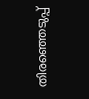തിരഞ്ഞെടുപ്പ്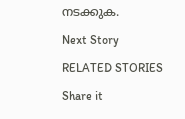നടക്കുക.

Next Story

RELATED STORIES

Share it